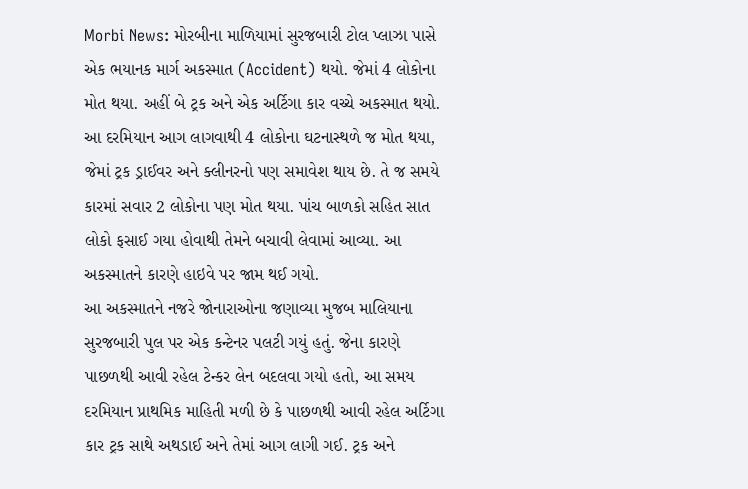Morbi News: મોરબીના માળિયામાં સુરજબારી ટોલ પ્લાઝા પાસે એક ભયાનક માર્ગ અકસ્માત (Accident) થયો. જેમાં 4 લોકોના મોત થયા. અહીં બે ટ્રક અને એક અર્ટિગા કાર વચ્ચે અકસ્માત થયો. આ દરમિયાન આગ લાગવાથી 4 લોકોના ઘટનાસ્થળે જ મોત થયા, જેમાં ટ્રક ડ્રાઈવર અને ક્લીનરનો પણ સમાવેશ થાય છે. તે જ સમયે કારમાં સવાર 2 લોકોના પણ મોત થયા. પાંચ બાળકો સહિત સાત લોકો ફસાઈ ગયા હોવાથી તેમને બચાવી લેવામાં આવ્યા. આ અકસ્માતને કારણે હાઇવે પર જામ થઈ ગયો.
આ અકસ્માતને નજરે જોનારાઓના જણાવ્યા મુજબ માલિયાના સુરજબારી પુલ પર એક કન્ટેનર પલટી ગયું હતું. જેના કારણે પાછળથી આવી રહેલ ટેન્કર લેન બદલવા ગયો હતો, આ સમય દરમિયાન પ્રાથમિક માહિતી મળી છે કે પાછળથી આવી રહેલ અર્ટિગા કાર ટ્રક સાથે અથડાઈ અને તેમાં આગ લાગી ગઈ. ટ્રક અને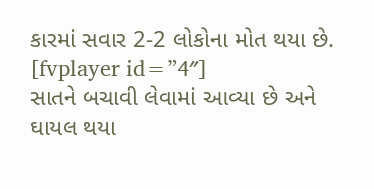કારમાં સવાર 2-2 લોકોના મોત થયા છે.
[fvplayer id=”4″]
સાતને બચાવી લેવામાં આવ્યા છે અને ઘાયલ થયા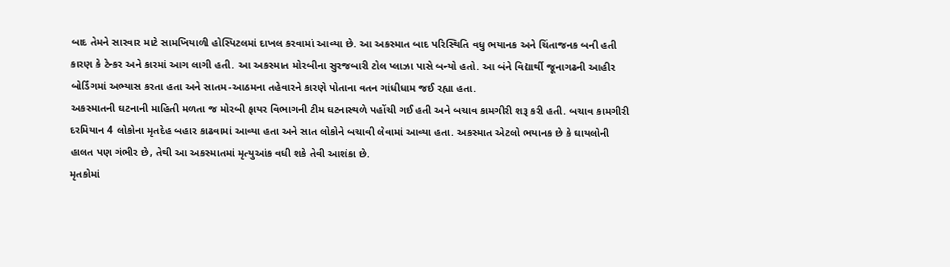બાદ તેમને સારવાર માટે સામખિયાળી હોસ્પિટલમાં દાખલ કરવામાં આવ્યા છે. આ અકસ્માત બાદ પરિસ્થિતિ વધુ ભયાનક અને ચિંતાજનક બની હતી કારણ કે ટેન્કર અને કારમાં આગ લાગી હતી. આ અકસ્માત મોરબીના સુરજબારી ટોલ પ્લાઝા પાસે બન્યો હતો. આ બંને વિદ્યાર્થી જૂનાગઢની આહીર બોર્ડિંગમાં અભ્યાસ કરતા હતા અને સાતમ-આઠમના તહેવારને કારણે પોતાના વતન ગાંધીધામ જઈ રહ્યા હતા.
અકસ્માતની ઘટનાની માહિતી મળતા જ મોરબી ફાયર વિભાગની ટીમ ઘટનાસ્થળે પહોંચી ગઈ હતી અને બચાવ કામગીરી શરૂ કરી હતી. બચાવ કામગીરી દરમિયાન 4 લોકોના મૃતદેહ બહાર કાઢવામાં આવ્યા હતા અને સાત લોકોને બચાવી લેવામાં આવ્યા હતા. અકસ્માત એટલો ભયાનક છે કે ઘાયલોની હાલત પણ ગંભીર છે, તેથી આ અકસ્માતમાં મૃત્યુઆંક વધી શકે તેવી આશંકા છે.
મૃતકોમાં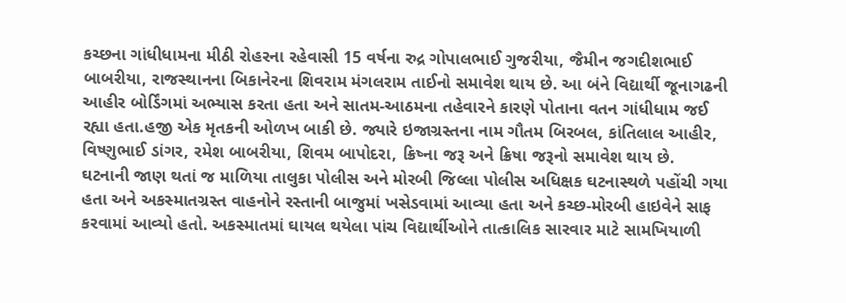કચ્છના ગાંધીધામના મીઠી રોહરના રહેવાસી 15 વર્ષના રુદ્ર ગોપાલભાઈ ગુજરીયા, જૈમીન જગદીશભાઈ બાબરીયા, રાજસ્થાનના બિકાનેરના શિવરામ મંગલરામ તાઈનો સમાવેશ થાય છે. આ બંને વિદ્યાર્થી જૂનાગઢની આહીર બોર્ડિંગમાં અભ્યાસ કરતા હતા અને સાતમ-આઠમના તહેવારને કારણે પોતાના વતન ગાંધીધામ જઈ રહ્યા હતા.હજી એક મૃતકની ઓળખ બાકી છે. જ્યારે ઇજાગ્રસ્તના નામ ગૌતમ બિરબલ, કાંતિલાલ આહીર, વિષ્ણુભાઈ ડાંગર, રમેશ બાબરીયા, શિવમ બાપોદરા, ક્રિષ્ના જરૂ અને ક્રિષા જરૂનો સમાવેશ થાય છે.
ઘટનાની જાણ થતાં જ માળિયા તાલુકા પોલીસ અને મોરબી જિલ્લા પોલીસ અધિક્ષક ઘટનાસ્થળે પહોંચી ગયા હતા અને અકસ્માતગ્રસ્ત વાહનોને રસ્તાની બાજુમાં ખસેડવામાં આવ્યા હતા અને કચ્છ-મોરબી હાઇવેને સાફ કરવામાં આવ્યો હતો. અકસ્માતમાં ઘાયલ થયેલા પાંચ વિદ્યાર્થીઓને તાત્કાલિક સારવાર માટે સામખિયાળી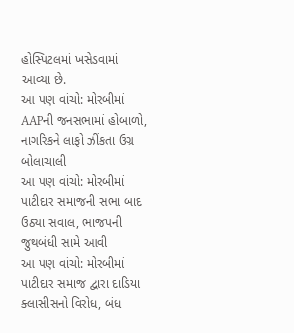હોસ્પિટલમાં ખસેડવામાં આવ્યા છે.
આ પણ વાંચો: મોરબીમાં AAPની જનસભામાં હોબાળો, નાગરિકને લાફો ઝીંકતા ઉગ્ર બોલાચાલી
આ પણ વાંચો: મોરબીમાં પાટીદાર સમાજની સભા બાદ ઉઠ્યા સવાલ, ભાજપની જુથબંધી સામે આવી
આ પણ વાંચો: મોરબીમાં પાટીદાર સમાજ દ્વારા દાડિયા ક્લાસીસનો વિરોધ, બંધ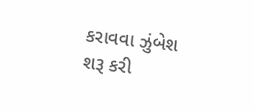કરાવવા ઝુંબેશ શરૂ કરી